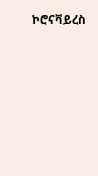ኮሮናቫይረስ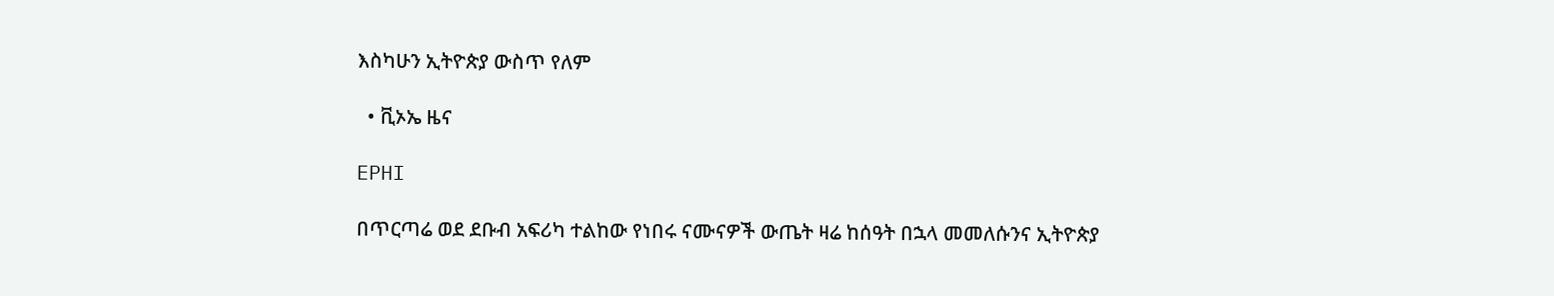እስካሁን ኢትዮጵያ ውስጥ የለም

  • ቪኦኤ ዜና

EPHI

በጥርጣሬ ወደ ደቡብ አፍሪካ ተልከው የነበሩ ናሙናዎች ውጤት ዛሬ ከሰዓት በኋላ መመለሱንና ኢትዮጵያ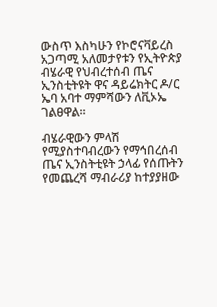ውስጥ እስካሁን የኮሮናቫይረስ አጋጣሚ አለመታየቱን የኢትዮጵያ ብሄራዊ የህብረተሰብ ጤና ኢንስቲትዩት ዋና ዳይሬክትር ዶ/ር ኤባ አባተ ማምሻውን ለቪኦኤ ገልፀዋል።

ብሄራዊውን ምላሽ የሚያስተባብረውን የማኅበረሰብ ጤና ኢንስትቲዩት ኃላፊ የሰጡትን የመጨረሻ ማብራሪያ ከተያያዘው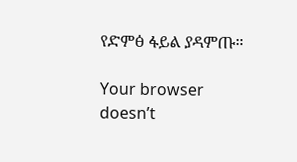የድምፅ ፋይል ያዳምጡ።

Your browser doesn’t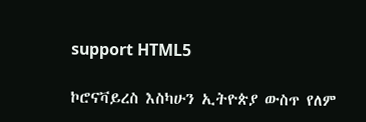support HTML5

ኮሮናቫይረስ እስካሁን ኢትዮጵያ ውስጥ የለም